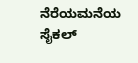ನೆರೆಯಮನೆಯ ಸೈಕಲ್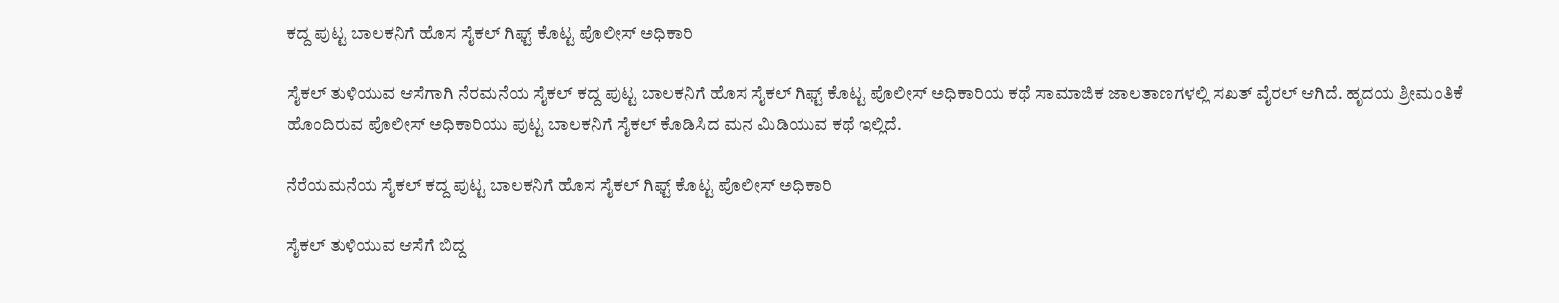ಕದ್ದ ಪುಟ್ಟ ಬಾಲಕನಿಗೆ ಹೊಸ ಸೈಕಲ್ ಗಿಫ್ಟ್ ಕೊಟ್ಟ ಪೊಲೀಸ್ ಅಧಿಕಾರಿ

ಸೈಕಲ್ ತುಳಿಯುವ ಆಸೆಗಾಗಿ ನೆರಮನೆಯ ಸೈಕಲ್ ಕದ್ದ ಪುಟ್ಟ ಬಾಲಕನಿಗೆ ಹೊಸ ಸೈಕಲ್ ಗಿಫ್ಟ್ ಕೊಟ್ಟ ಪೊಲೀಸ್ ಅಧಿಕಾರಿಯ ಕಥೆ ಸಾಮಾಜಿಕ ಜಾಲತಾಣಗಳಲ್ಲಿ ಸಖತ್ ವೈರಲ್ ಆಗಿದೆ. ಹೃದಯ ಶ್ರೀಮಂತಿಕೆ ಹೊಂದಿರುವ ಪೊಲೀಸ್ ಅಧಿಕಾರಿಯು ಪುಟ್ಟ ಬಾಲಕನಿಗೆ ಸೈಕಲ್ ಕೊಡಿಸಿದ ಮನ ಮಿಡಿಯುವ ಕಥೆ ಇಲ್ಲಿದೆ.

ನೆರೆಯಮನೆಯ ಸೈಕಲ್ ಕದ್ದ ಪುಟ್ಟ ಬಾಲಕನಿಗೆ ಹೊಸ ಸೈಕಲ್ ಗಿಫ್ಟ್ ಕೊಟ್ಟ ಪೊಲೀಸ್ ಅಧಿಕಾರಿ

ಸೈಕಲ್ ತುಳಿಯುವ ಆಸೆಗೆ ಬಿದ್ದ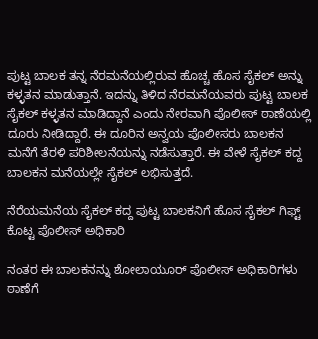ಪುಟ್ಟ ಬಾಲಕ ತನ್ನ ನೆರಮನೆಯಲ್ಲಿರುವ ಹೊಚ್ಚ ಹೊಸ ಸೈಕಲ್ ಅನ್ನು ಕಳ್ಳತನ ಮಾಡುತ್ತಾನೆ. ಇದನ್ನು ತಿಳಿದ ನೆರಮನೆಯವರು ಪುಟ್ಟ ಬಾಲಕ ಸೈಕಲ್ ಕಳ್ಳತನ ಮಾಡಿದ್ದಾನೆ ಎಂದು ನೇರವಾಗಿ ಪೊಲೀಸ್ ಠಾಣೆಯಲ್ಲಿ ದೂರು ನೀಡಿದ್ದಾರೆ. ಈ ದೂರಿನ ಅನ್ವಯ ಪೊಲೀಸರು ಬಾಲಕನ ಮನೆಗೆ ತೆರಳಿ ಪರಿಶೀಲನೆಯನ್ನು ನಡೆಸುತ್ತಾರೆ. ಈ ವೇಳೆ ಸೈಕಲ್ ಕದ್ದ ಬಾಲಕನ ಮನೆಯಲ್ಲೇ ಸೈಕಲ್ ಲಭಿಸುತ್ತದೆ.

ನೆರೆಯಮನೆಯ ಸೈಕಲ್ ಕದ್ದ ಪುಟ್ಟ ಬಾಲಕನಿಗೆ ಹೊಸ ಸೈಕಲ್ ಗಿಫ್ಟ್ ಕೊಟ್ಟ ಪೊಲೀಸ್ ಅಧಿಕಾರಿ

ನಂತರ ಈ ಬಾಲಕನನ್ನು ಶೋಲಾಯೂರ್ ಪೊಲೀಸ್ ಅಧಿಕಾರಿಗಳು ಠಾಣೆಗೆ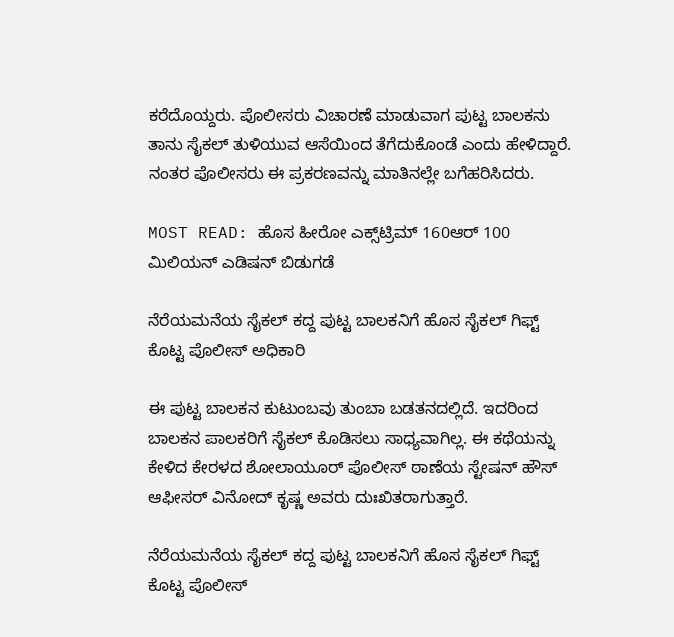ಕರೆದೊಯ್ದರು. ಪೊಲೀಸರು ವಿಚಾರಣೆ ಮಾಡುವಾಗ ಪುಟ್ಟ ಬಾಲಕನು ತಾನು ಸೈಕಲ್ ತುಳಿಯುವ ಆಸೆಯಿಂದ ತೆಗೆದುಕೊಂಡೆ ಎಂದು ಹೇಳಿದ್ದಾರೆ. ನಂತರ ಪೊಲೀಸರು ಈ ಪ್ರಕರಣವನ್ನು ಮಾತಿನಲ್ಲೇ ಬಗೆಹರಿಸಿದರು.

MOST READ: ಹೊಸ ಹೀರೋ ಎಕ್ಸ್‌ಟ್ರಿಮ್ 160ಆರ್ 100 ಮಿಲಿಯನ್ ಎಡಿಷನ್ ಬಿಡುಗಡೆ

ನೆರೆಯಮನೆಯ ಸೈಕಲ್ ಕದ್ದ ಪುಟ್ಟ ಬಾಲಕನಿಗೆ ಹೊಸ ಸೈಕಲ್ ಗಿಫ್ಟ್ ಕೊಟ್ಟ ಪೊಲೀಸ್ ಅಧಿಕಾರಿ

ಈ ಪುಟ್ಟ ಬಾಲಕನ ಕುಟುಂಬವು ತುಂಬಾ ಬಡತನದಲ್ಲಿದೆ. ಇದರಿಂದ ಬಾಲಕನ ಪಾಲಕರಿಗೆ ಸೈಕಲ್ ಕೊಡಿಸಲು ಸಾಧ್ಯವಾಗಿಲ್ಲ. ಈ ಕಥೆಯನ್ನು ಕೇಳಿದ ಕೇರಳದ ಶೋಲಾಯೂರ್ ಪೊಲೀಸ್ ಠಾಣೆಯ ಸ್ಟೇಷನ್ ಹೌಸ್ ಆಫೀಸರ್ ವಿನೋದ್ ಕೃಷ್ಣ ಅವರು ದುಃಖಿತರಾಗುತ್ತಾರೆ.

ನೆರೆಯಮನೆಯ ಸೈಕಲ್ ಕದ್ದ ಪುಟ್ಟ ಬಾಲಕನಿಗೆ ಹೊಸ ಸೈಕಲ್ ಗಿಫ್ಟ್ ಕೊಟ್ಟ ಪೊಲೀಸ್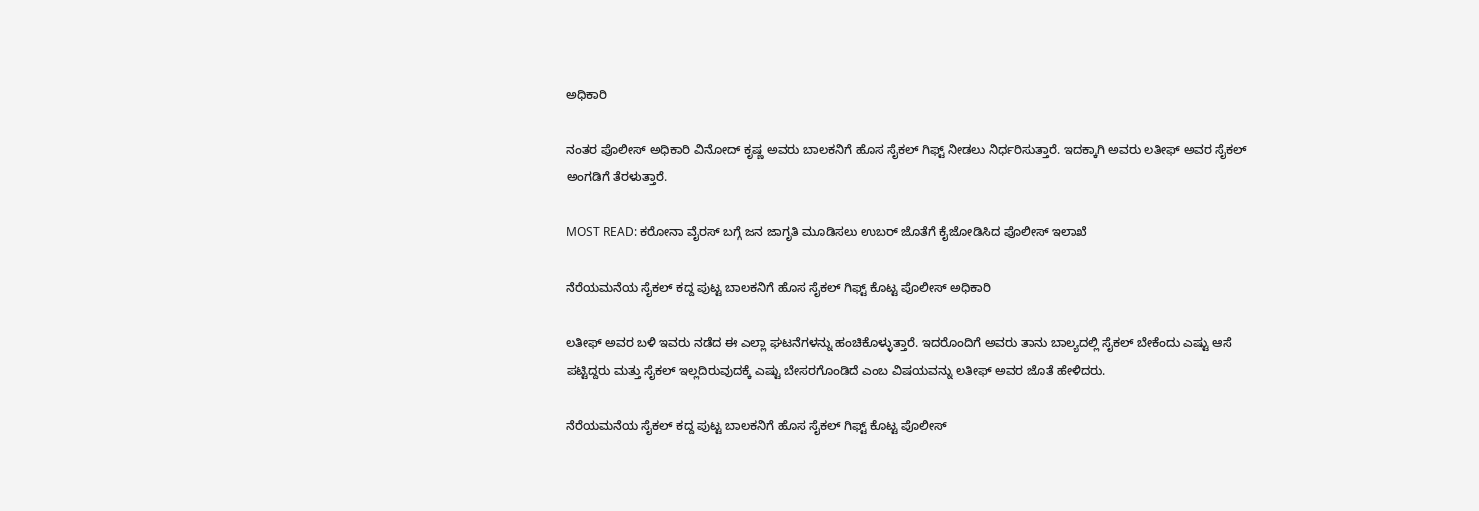ಅಧಿಕಾರಿ

ನಂತರ ಪೊಲೀಸ್ ಅಧಿಕಾರಿ ವಿನೋದ್ ಕೃಷ್ಣ ಅವರು ಬಾಲಕನಿಗೆ ಹೊಸ ಸೈಕಲ್ ಗಿಫ್ಟ್ ನೀಡಲು ನಿರ್ಧರಿಸುತ್ತಾರೆ. ಇದಕ್ಕಾಗಿ ಅವರು ಲತೀಫ್ ಅವರ ಸೈಕಲ್ ಅಂಗಡಿಗೆ ತೆರಳುತ್ತಾರೆ.

MOST READ: ಕರೋನಾ ವೈರಸ್ ಬಗ್ಗೆ ಜನ ಜಾಗೃತಿ ಮೂಡಿಸಲು ಉಬರ್ ಜೊತೆಗೆ ಕೈಜೋಡಿಸಿದ ಪೊಲೀಸ್ ಇಲಾಖೆ

ನೆರೆಯಮನೆಯ ಸೈಕಲ್ ಕದ್ದ ಪುಟ್ಟ ಬಾಲಕನಿಗೆ ಹೊಸ ಸೈಕಲ್ ಗಿಫ್ಟ್ ಕೊಟ್ಟ ಪೊಲೀಸ್ ಅಧಿಕಾರಿ

ಲತೀಫ್ ಅವರ ಬಳಿ ಇವರು ನಡೆದ ಈ ಎಲ್ಲಾ ಘಟನೆಗಳನ್ನು ಹಂಚಿಕೊಳ್ಳುತ್ತಾರೆ. ಇದರೊಂದಿಗೆ ಅವರು ತಾನು ಬಾಲ್ಯದಲ್ಲಿ ಸೈಕಲ್ ಬೇಕೆಂದು ಎಷ್ಟು ಆಸೆ ಪಟ್ಟಿದ್ದರು ಮತ್ತು ಸೈಕಲ್ ಇಲ್ಲದಿರುವುದಕ್ಕೆ ಎಷ್ಟು ಬೇಸರಗೊಂಡಿದೆ ಎಂಬ ವಿಷಯವನ್ನು ಲತೀಫ್ ಅವರ ಜೊತೆ ಹೇಳಿದರು.

ನೆರೆಯಮನೆಯ ಸೈಕಲ್ ಕದ್ದ ಪುಟ್ಟ ಬಾಲಕನಿಗೆ ಹೊಸ ಸೈಕಲ್ ಗಿಫ್ಟ್ ಕೊಟ್ಟ ಪೊಲೀಸ್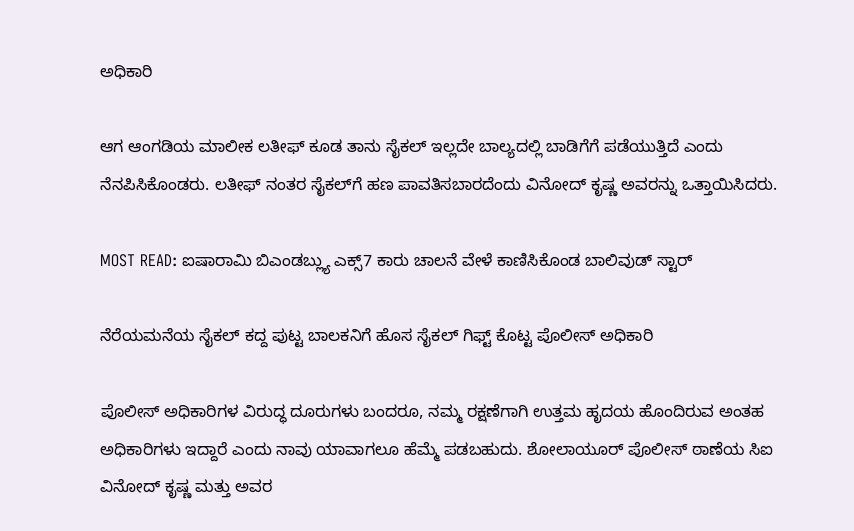ಅಧಿಕಾರಿ

ಆಗ ಆಂಗಡಿಯ ಮಾಲೀಕ ಲತೀಫ್ ಕೂಡ ತಾನು ಸೈಕಲ್ ಇಲ್ಲದೇ ಬಾಲ್ಯದಲ್ಲಿ ಬಾಡಿಗೆಗೆ ಪಡೆಯುತ್ತಿದೆ ಎಂದು ನೆನಪಿಸಿಕೊಂಡರು. ಲತೀಫ್ ನಂತರ ಸೈಕಲ್‌ಗೆ ಹಣ ಪಾವತಿಸಬಾರದೆಂದು ವಿನೋದ್ ಕೃಷ್ಣ ಅವರನ್ನು ಒತ್ತಾಯಿಸಿದರು.

MOST READ: ಐಷಾರಾಮಿ ಬಿಎಂಡಬ್ಲ್ಯು ಎಕ್ಸ್7 ಕಾರು ಚಾಲನೆ ವೇಳೆ ಕಾಣಿಸಿಕೊಂಡ ಬಾಲಿವುಡ್ ಸ್ಟಾರ್

ನೆರೆಯಮನೆಯ ಸೈಕಲ್ ಕದ್ದ ಪುಟ್ಟ ಬಾಲಕನಿಗೆ ಹೊಸ ಸೈಕಲ್ ಗಿಫ್ಟ್ ಕೊಟ್ಟ ಪೊಲೀಸ್ ಅಧಿಕಾರಿ

ಪೊಲೀಸ್ ಅಧಿಕಾರಿಗಳ ವಿರುದ್ಧ ದೂರುಗಳು ಬಂದರೂ, ನಮ್ಮ ರಕ್ಷಣೆಗಾಗಿ ಉತ್ತಮ ಹೃದಯ ಹೊಂದಿರುವ ಅಂತಹ ಅಧಿಕಾರಿಗಳು ಇದ್ದಾರೆ ಎಂದು ನಾವು ಯಾವಾಗಲೂ ಹೆಮ್ಮೆ ಪಡಬಹುದು. ಶೋಲಾಯೂರ್ ಪೊಲೀಸ್ ಠಾಣೆಯ ಸಿಐ ವಿನೋದ್ ಕೃಷ್ಣ ಮತ್ತು ಅವರ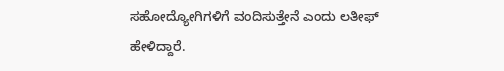ಸಹೋದ್ಯೋಗಿಗಳಿಗೆ ವಂದಿಸುತ್ತೇನೆ ಎಂದು ಲತೀಫ್ ಹೇಳಿದ್ದಾರೆ.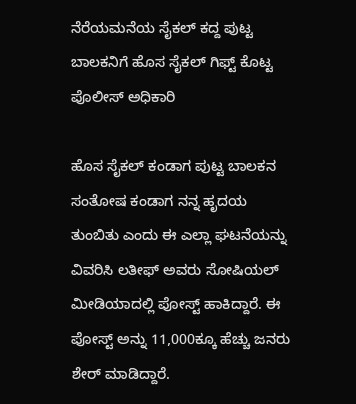ನೆರೆಯಮನೆಯ ಸೈಕಲ್ ಕದ್ದ ಪುಟ್ಟ ಬಾಲಕನಿಗೆ ಹೊಸ ಸೈಕಲ್ ಗಿಫ್ಟ್ ಕೊಟ್ಟ ಪೊಲೀಸ್ ಅಧಿಕಾರಿ

ಹೊಸ ಸೈಕಲ್ ಕಂಡಾಗ ಪುಟ್ಟ ಬಾಲಕನ ಸಂತೋಷ ಕಂಡಾಗ ನನ್ನ ಹೃದಯ ತುಂಬಿತು ಎಂದು ಈ ಎಲ್ಲಾ ಘಟನೆಯನ್ನು ವಿವರಿಸಿ ಲತೀಫ್ ಅವರು ಸೋಷಿಯಲ್ ಮೀಡಿಯಾದಲ್ಲಿ ಪೋಸ್ಟ್ ಹಾಕಿದ್ದಾರೆ. ಈ ಪೋಸ್ಟ್ ಅನ್ನು 11,000ಕ್ಕೂ ಹೆಚ್ಚು ಜನರು ಶೇರ್ ಮಾಡಿದ್ದಾರೆ.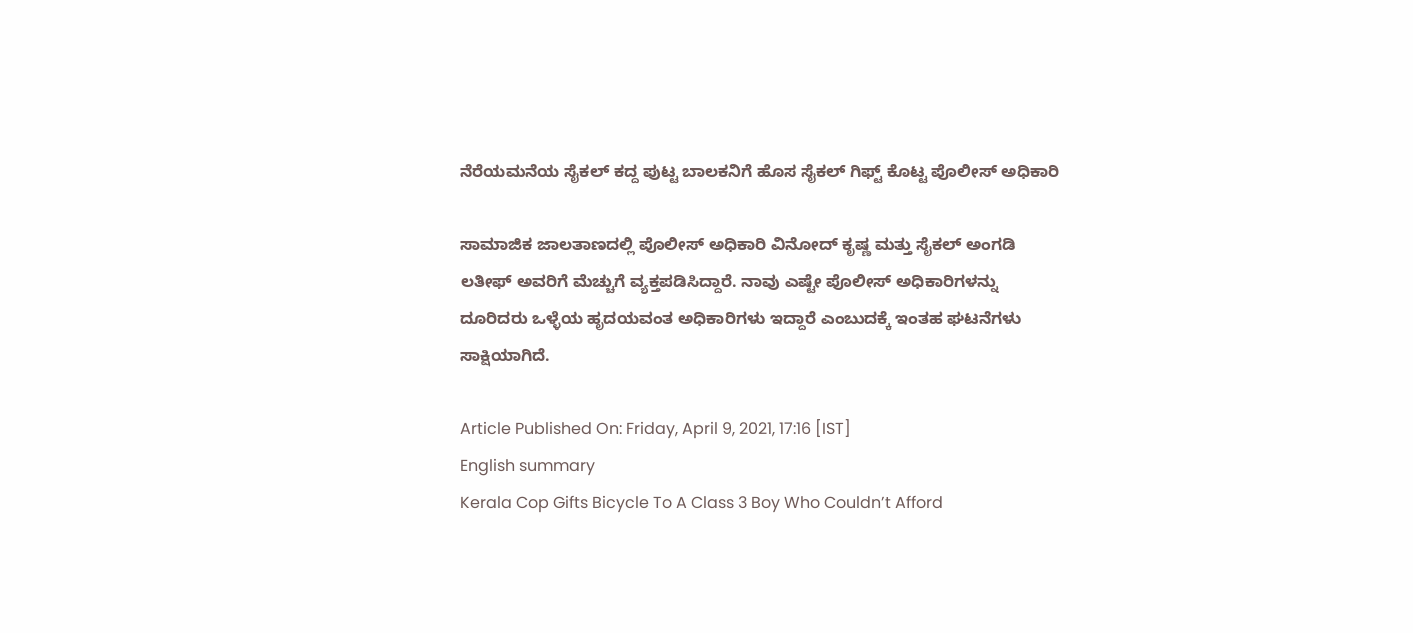ನೆರೆಯಮನೆಯ ಸೈಕಲ್ ಕದ್ದ ಪುಟ್ಟ ಬಾಲಕನಿಗೆ ಹೊಸ ಸೈಕಲ್ ಗಿಫ್ಟ್ ಕೊಟ್ಟ ಪೊಲೀಸ್ ಅಧಿಕಾರಿ

ಸಾಮಾಜಿಕ ಜಾಲತಾಣದಲ್ಲಿ ಪೊಲೀಸ್ ಅಧಿಕಾರಿ ವಿನೋದ್ ಕೃಷ್ಣ ಮತ್ತು ಸೈಕಲ್ ಅಂಗಡಿ ಲತೀಫ್ ಅವರಿಗೆ ಮೆಚ್ಚುಗೆ ವ್ಯಕ್ತಪಡಿಸಿದ್ದಾರೆ. ನಾವು ಎಷ್ಟೇ ಪೊಲೀಸ್ ಅಧಿಕಾರಿಗಳನ್ನು ದೂರಿದರು ಒಳ್ಳೆಯ ಹೃದಯವಂತ ಅಧಿಕಾರಿಗಳು ಇದ್ದಾರೆ ಎಂಬುದಕ್ಕೆ ಇಂತಹ ಘಟನೆಗಳು ಸಾಕ್ಷಿಯಾಗಿದೆ.

Article Published On: Friday, April 9, 2021, 17:16 [IST]
English summary
Kerala Cop Gifts Bicycle To A Class 3 Boy Who Couldn’t Afford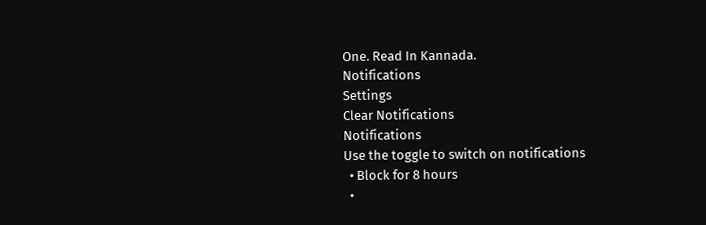One. Read In Kannada.
Notifications
Settings
Clear Notifications
Notifications
Use the toggle to switch on notifications
  • Block for 8 hours
  •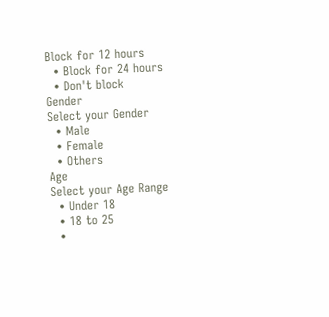Block for 12 hours
  • Block for 24 hours
  • Don't block
Gender
Select your Gender
  • Male
  • Female
  • Others
Age
Select your Age Range
  • Under 18
  • 18 to 25
  •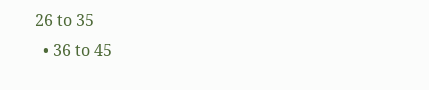26 to 35
  • 36 to 45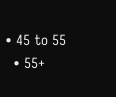• 45 to 55
  • 55+